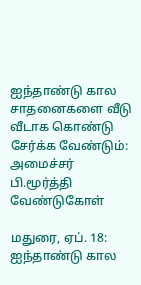ஐந்தாண்டு கால சாதனைகளை வீடு வீடாக கொண்டு சேர்க்க வேண்டும்: அமைச்சர் பி.மூர்த்தி வேண்டுகோள்

மதுரை, ஏப். 18: ஐந்தாண்டு கால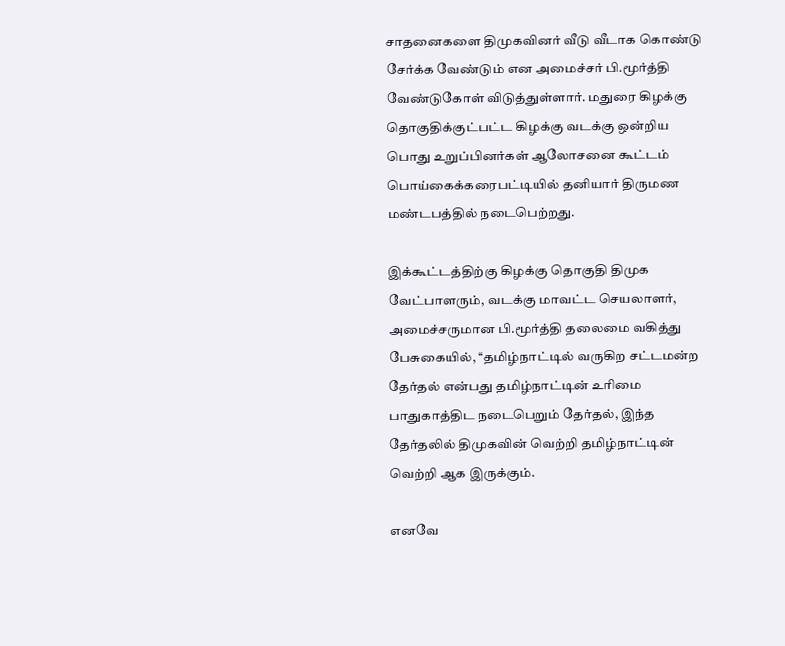சாதனைகளை திமுகவினர் வீடு வீடாக கொண்டு சேர்க்க வேண்டும் என அமைச்சர் பி.மூர்த்தி வேண்டுகோள் விடுத்துள்ளார். மதுரை கிழக்கு தொகுதிக்குட்பட்ட கிழக்கு வடக்கு ஒன்றிய பொது உறுப்பினர்கள் ஆலோசனை கூட்டம் பொய்கைக்கரைபட்டியில் தனியார் திருமண மண்டபத்தில் நடைபெற்றது.

இக்கூட்டத்திற்கு கிழக்கு தொகுதி திமுக வேட்பாளரும், வடக்கு மாவட்ட செயலாளர், அமைச்சருமான பி.மூர்த்தி தலைமை வகித்து பேசுகையில், ‘‘தமிழ்நாட்டில் வருகிற சட்டமன்ற தேர்தல் என்பது தமிழ்நாட்டின் உரிமை பாதுகாத்திட நடைபெறும் தேர்தல், இந்த தேர்தலில் திமுகவின் வெற்றி தமிழ்நாட்டின் வெற்றி ஆக இருக்கும்.

எனவே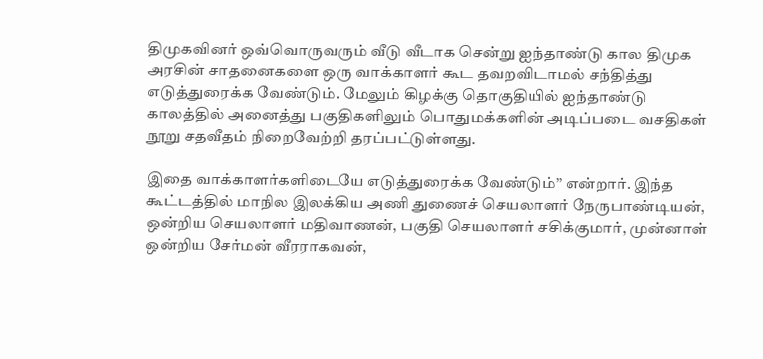திமுகவினர் ஒவ்வொருவரும் வீடு வீடாக சென்று ஐந்தாண்டு கால திமுக அரசின் சாதனைகளை ஒரு வாக்காளர் கூட தவறவிடாமல் சந்தித்து எடுத்துரைக்க வேண்டும். மேலும் கிழக்கு தொகுதியில் ஐந்தாண்டு காலத்தில் அனைத்து பகுதிகளிலும் பொதுமக்களின் அடிப்படை வசதிகள் நூறு சதவீதம் நிறைவேற்றி தரப்பட்டுள்ளது.

இதை வாக்காளர்களிடையே எடுத்துரைக்க வேண்டும்’’ என்றார். இந்த கூட்டத்தில் மாநில இலக்கிய அணி துணைச் செயலாளர் நேருபாண்டியன், ஒன்றிய செயலாளர் மதிவாணன், பகுதி செயலாளர் சசிக்குமார், முன்னாள் ஒன்றிய சேர்மன் வீரராகவன்,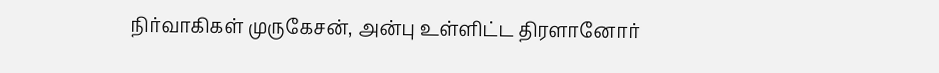நிர்வாகிகள் முருகேசன், அன்பு உள்ளிட்ட திரளானோர்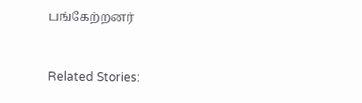பங்கேற்றனர்



Related Stories: